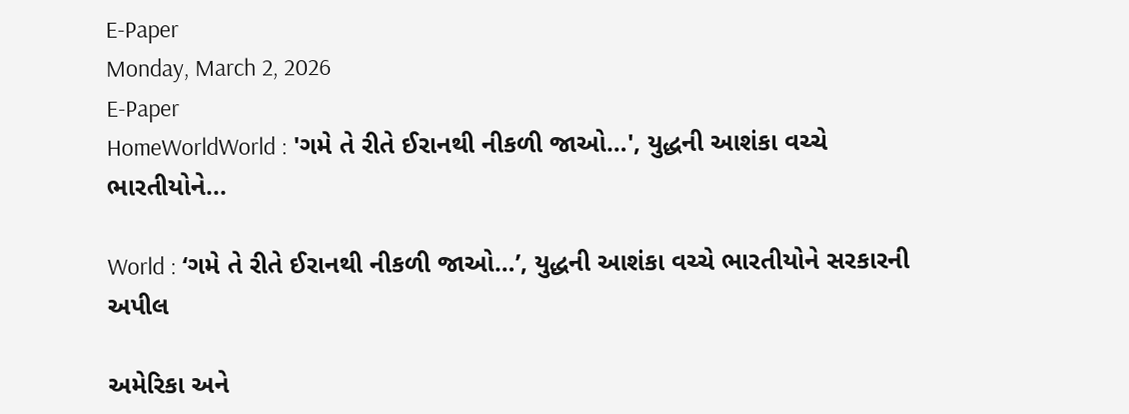E-Paper
Monday, March 2, 2026
E-Paper
HomeWorldWorld : 'ગમે તે રીતે ઈરાનથી નીકળી જાઓ…', યુદ્ધની આશંકા વચ્ચે ભારતીયોને...

World : ‘ગમે તે રીતે ઈરાનથી નીકળી જાઓ…’, યુદ્ધની આશંકા વચ્ચે ભારતીયોને સરકારની અપીલ

અમેરિકા અને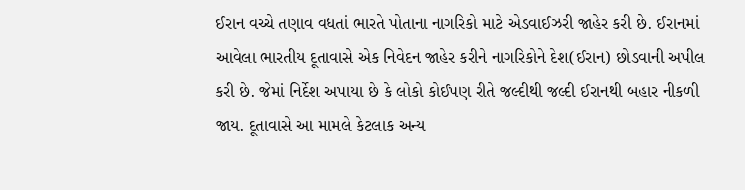ઈરાન વચ્ચે તણાવ વધતાં ભારતે પોતાના નાગરિકો માટે એડવાઈઝરી જાહેર કરી છે. ઈરાનમાં આવેલા ભારતીય દૂતાવાસે એક નિવેદન જાહેર કરીને નાગરિકોને દેશ(ઈરાન) છોડવાની અપીલ કરી છે. જેમાં નિર્દેશ અપાયા છે કે લોકો કોઈપણ રીતે જલ્દીથી જલ્દી ઈરાનથી બહાર નીકળી જાય. દૂતાવાસે આ મામલે કેટલાક અન્ય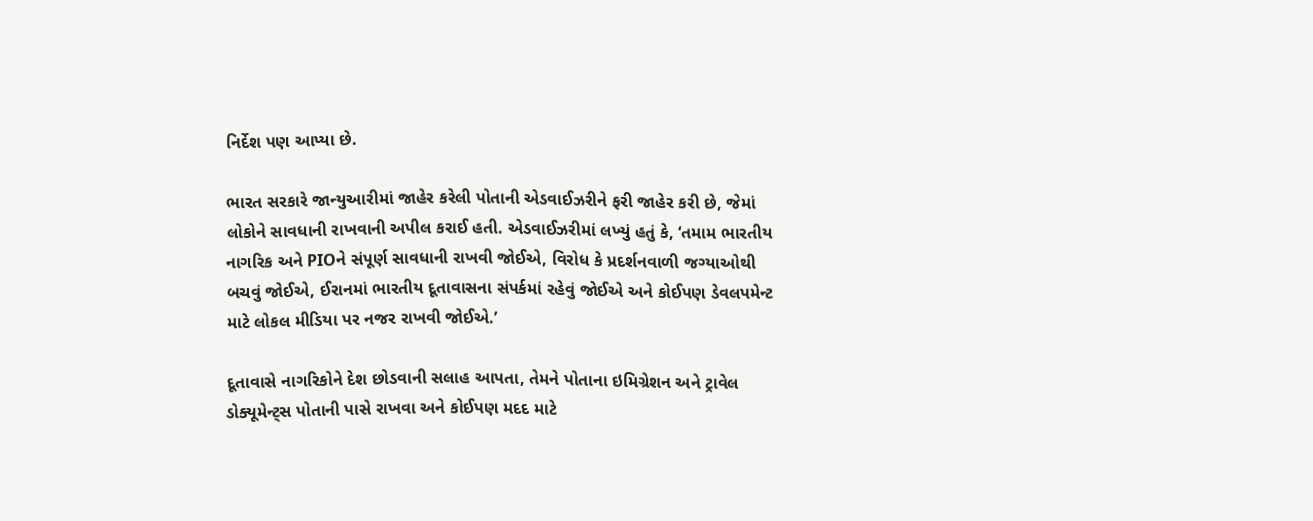નિર્દેશ પણ આપ્યા છે.

ભારત સરકારે જાન્યુઆરીમાં જાહેર કરેલી પોતાની એડવાઈઝરીને ફરી જાહેર કરી છે, જેમાં લોકોને સાવધાની રાખવાની અપીલ કરાઈ હતી. એડવાઈઝરીમાં લખ્યું હતું કે, ‘તમામ ભારતીય નાગરિક અને PIOને સંપૂર્ણ સાવધાની રાખવી જોઈએ, વિરોધ કે પ્રદર્શનવાળી જગ્યાઓથી બચવું જોઈએ, ઈરાનમાં ભારતીય દૂતાવાસના સંપર્કમાં રહેવું જોઈએ અને કોઈપણ ડેવલપમેન્ટ માટે લોકલ મીડિયા પર નજર રાખવી જોઈએ.’

દૂતાવાસે નાગરિકોને દેશ છોડવાની સલાહ આપતા, તેમને પોતાના ઇમિગ્રેશન અને ટ્રાવેલ ડોક્યૂમેન્ટ્સ પોતાની પાસે રાખવા અને કોઈપણ મદદ માટે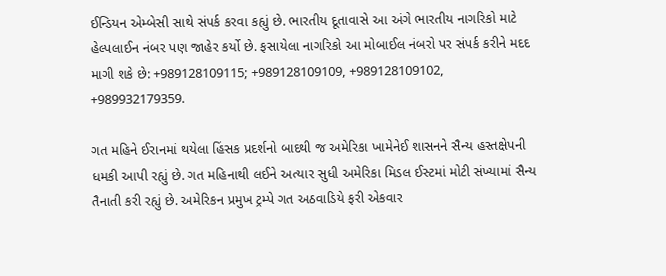ઈન્ડિયન એમ્બેસી સાથે સંપર્ક કરવા કહ્યું છે. ભારતીય દૂતાવાસે આ અંગે ભારતીય નાગરિકો માટે હેલ્પલાઈન નંબર પણ જાહેર કર્યો છે. ફસાયેલા નાગરિકો આ મોબાઈલ નંબરો પર સંપર્ક કરીને મદદ માગી શકે છે: +989128109115; +989128109109, +989128109102, +989932179359.

ગત મહિને ઈરાનમાં થયેલા હિંસક પ્રદર્શનો બાદથી જ અમેરિકા ખામેનેઈ શાસનને સૈન્ય હસ્તક્ષેપની ધમકી આપી રહ્યું છે. ગત મહિનાથી લઈને અત્યાર સુધી અમેરિકા મિડલ ઈસ્ટમાં મોટી સંખ્યામાં સૈન્ય તૈનાતી કરી રહ્યું છે. અમેરિકન પ્રમુખ ટ્રમ્પે ગત અઠવાડિયે ફરી એકવાર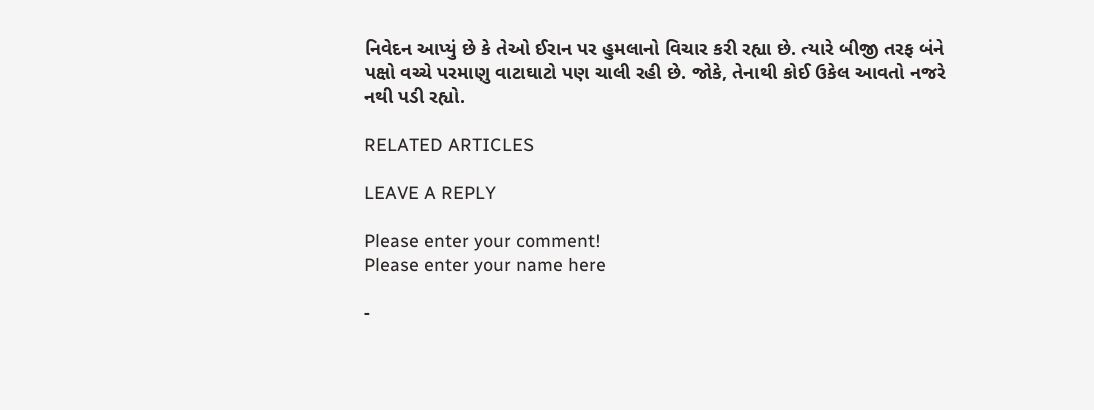નિવેદન આપ્યું છે કે તેઓ ઈરાન પર હુમલાનો વિચાર કરી રહ્યા છે. ત્યારે બીજી તરફ બંને પક્ષો વચ્ચે પરમાણુ વાટાઘાટો પણ ચાલી રહી છે. જોકે, તેનાથી કોઈ ઉકેલ આવતો નજરે નથી પડી રહ્યો.

RELATED ARTICLES

LEAVE A REPLY

Please enter your comment!
Please enter your name here

-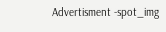Advertisment -spot_img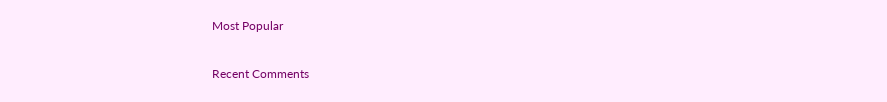Most Popular

Recent Comments